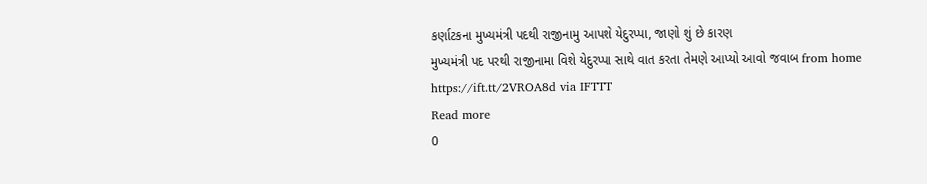કર્ણાટકના મુખ્યમંત્રી પદથી રાજીનામુ આપશે યેદુરપ્પા, જાણો શું છે કારણ
મુખ્યમંત્રી પદ પરથી રાજીનામા વિશે યેદુરપ્પા સાથે વાત કરતા તેમણે આપ્યો આવો જવાબ from home https://ift.tt/2VROA8d via IFTTT
Read more
0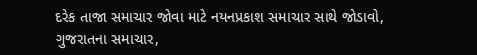દરેક તાજા સમાચાર જોવા માટે નયનપ્રકાશ સમાચાર સાથે જોડાવો,
ગુજરાતના સમાચાર,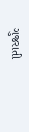ગુજરાતી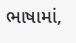ભાષામાં,